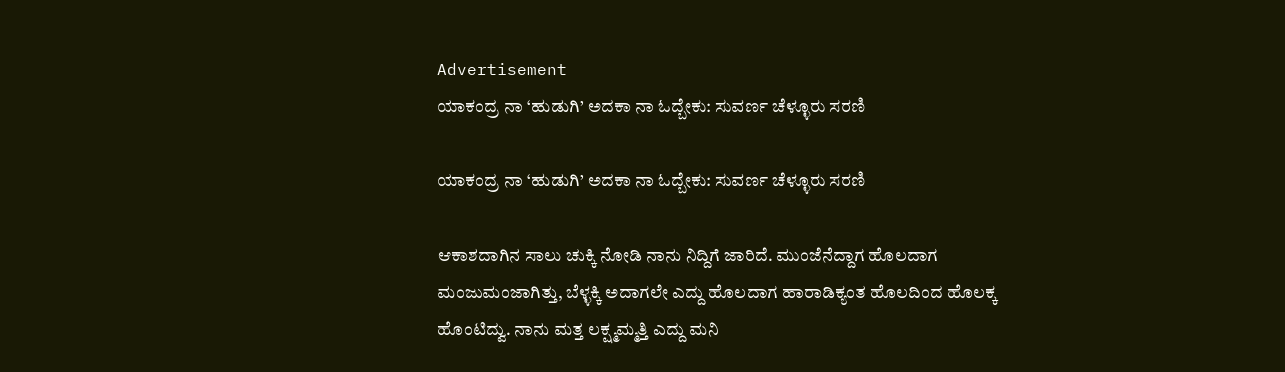Advertisement
ಯಾಕಂದ್ರ ನಾ ‘ಹುಡುಗಿ’ ಅದಕಾ ನಾ ಓದ್ಬೇಕು: ಸುವರ್ಣ ಚೆಳ್ಳೂರು ಸರಣಿ

ಯಾಕಂದ್ರ ನಾ ‘ಹುಡುಗಿ’ ಅದಕಾ ನಾ ಓದ್ಬೇಕು: ಸುವರ್ಣ ಚೆಳ್ಳೂರು ಸರಣಿ

ಆಕಾಶದಾಗಿನ ಸಾಲು ಚುಕ್ಕಿ ನೋಡಿ ನಾನು ನಿದ್ದಿಗೆ ಜಾರಿದೆ. ಮುಂಜೆನೆದ್ದಾಗ ಹೊಲದಾಗ ಮಂಜುಮಂಜಾಗಿತ್ತು, ಬೆಳ್ಳಕ್ಕಿ ಅದಾಗಲೇ ಎದ್ದು ಹೊಲದಾಗ ಹಾರಾಡಿಕ್ಯಂತ ಹೊಲದಿಂದ ಹೊಲಕ್ಕ ಹೊಂಟಿದ್ವು. ನಾನು ಮತ್ತ ಲಕ್ಷ್ಮಮ್ಮತ್ತಿ ಎದ್ದು ಮನಿ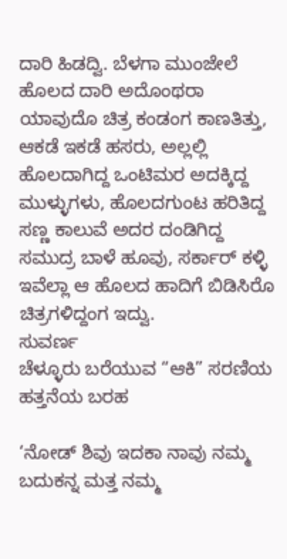ದಾರಿ ಹಿಡದ್ವಿ. ಬೆಳಗಾ ಮುಂಜೇಲೆ ಹೊಲದ ದಾರಿ ಅದೊಂಥರಾ ಯಾವುದೊ ಚಿತ್ರ ಕಂಡಂಗ ಕಾಣತಿತ್ತು, ಆಕಡೆ ಇಕಡೆ ಹಸರು, ಅಲ್ಲಲ್ಲಿ ಹೊಲದಾಗಿದ್ದ ಒಂಟಿಮರ ಅದಕ್ಕಿದ್ದ ಮುಳ್ಳುಗಳು, ಹೊಲದಗುಂಟ ಹರಿತಿದ್ದ ಸಣ್ಣ ಕಾಲುವೆ ಅದರ ದಂಡಿಗಿದ್ದ ಸಮುದ್ರ ಬಾಳೆ ಹೂವು, ಸರ್ಕಾರ್ ಕಳ್ಳಿ ಇವೆಲ್ಲಾ ಆ ಹೊಲದ ಹಾದಿಗೆ ಬಿಡಿಸಿರೊ ಚಿತ್ರಗಳಿದ್ದಂಗ ಇದ್ವು.
ಸುವರ್ಣ
ಚೆಳ್ಳೂರು ಬರೆಯುವ “ಆಕಿ” ಸರಣಿಯ ಹತ್ತನೆಯ ಬರಹ

‘ನೋಡ್ ಶಿವು ಇದಕಾ ನಾವು ನಮ್ಮ ಬದುಕನ್ನ ಮತ್ತ ನಮ್ಮ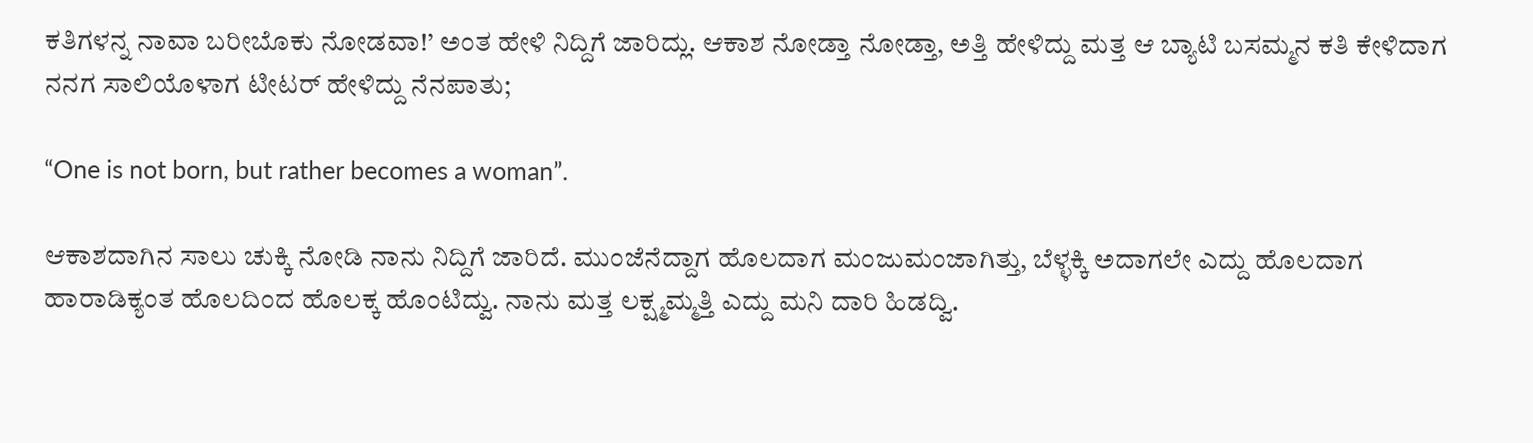ಕತಿಗಳನ್ನ ನಾವಾ ಬರೀಬೊಕು ನೋಡವಾ!’ ಅಂತ ಹೇಳಿ ನಿದ್ದಿಗೆ ಜಾರಿದ್ಲು. ಆಕಾಶ ನೋಡ್ತಾ ನೋಡ್ತಾ, ಅತ್ತಿ ಹೇಳಿದ್ದು ಮತ್ತ ಆ ಬ್ಯಾಟಿ ಬಸಮ್ಮನ ಕತಿ ಕೇಳಿದಾಗ ನನಗ ಸಾಲಿಯೊಳಾಗ ಟೀಟರ್ ಹೇಳಿದ್ದು ನೆನಪಾತು;

“One is not born, but rather becomes a woman”.

ಆಕಾಶದಾಗಿನ ಸಾಲು ಚುಕ್ಕಿ ನೋಡಿ ನಾನು ನಿದ್ದಿಗೆ ಜಾರಿದೆ. ಮುಂಜೆನೆದ್ದಾಗ ಹೊಲದಾಗ ಮಂಜುಮಂಜಾಗಿತ್ತು, ಬೆಳ್ಳಕ್ಕಿ ಅದಾಗಲೇ ಎದ್ದು ಹೊಲದಾಗ ಹಾರಾಡಿಕ್ಯಂತ ಹೊಲದಿಂದ ಹೊಲಕ್ಕ ಹೊಂಟಿದ್ವು. ನಾನು ಮತ್ತ ಲಕ್ಷ್ಮಮ್ಮತ್ತಿ ಎದ್ದು ಮನಿ ದಾರಿ ಹಿಡದ್ವಿ.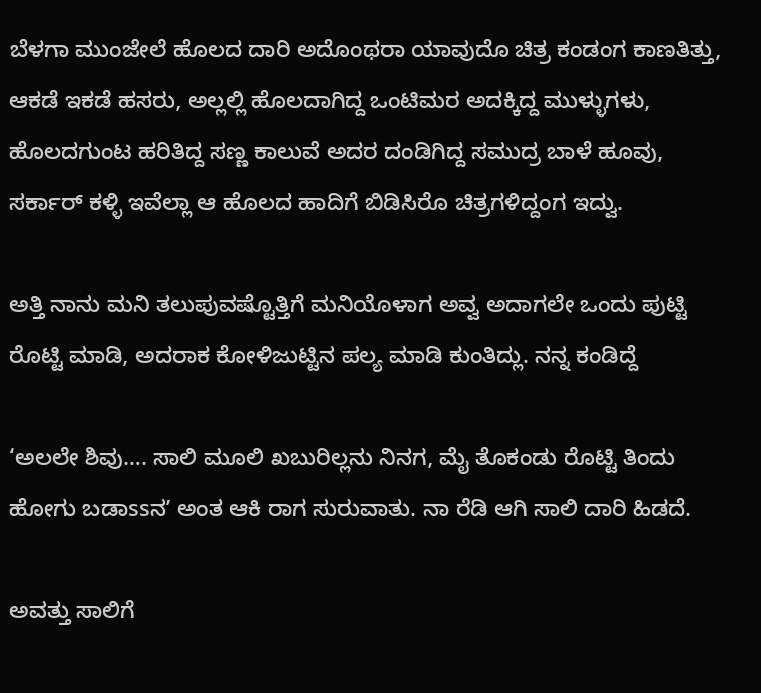ಬೆಳಗಾ ಮುಂಜೇಲೆ ಹೊಲದ ದಾರಿ ಅದೊಂಥರಾ ಯಾವುದೊ ಚಿತ್ರ ಕಂಡಂಗ ಕಾಣತಿತ್ತು, ಆಕಡೆ ಇಕಡೆ ಹಸರು, ಅಲ್ಲಲ್ಲಿ ಹೊಲದಾಗಿದ್ದ ಒಂಟಿಮರ ಅದಕ್ಕಿದ್ದ ಮುಳ್ಳುಗಳು, ಹೊಲದಗುಂಟ ಹರಿತಿದ್ದ ಸಣ್ಣ ಕಾಲುವೆ ಅದರ ದಂಡಿಗಿದ್ದ ಸಮುದ್ರ ಬಾಳೆ ಹೂವು, ಸರ್ಕಾರ್ ಕಳ್ಳಿ ಇವೆಲ್ಲಾ ಆ ಹೊಲದ ಹಾದಿಗೆ ಬಿಡಿಸಿರೊ ಚಿತ್ರಗಳಿದ್ದಂಗ ಇದ್ವು.

ಅತ್ತಿ ನಾನು ಮನಿ ತಲುಪುವಷ್ಟೊತ್ತಿಗೆ ಮನಿಯೊಳಾಗ ಅವ್ವ ಅದಾಗಲೇ ಒಂದು ಪುಟ್ಟಿ ರೊಟ್ಟಿ ಮಾಡಿ, ಅದರಾಕ ಕೋಳಿಜುಟ್ಟಿನ ಪಲ್ಯ ಮಾಡಿ ಕುಂತಿದ್ಲು. ನನ್ನ ಕಂಡಿದ್ದೆ

‘ಅಲಲೇ ಶಿವು…. ಸಾಲಿ ಮೂಲಿ ಖಬುರಿಲ್ಲನು ನಿನಗ, ಮೈ ತೊಕಂಡು ರೊಟ್ಟಿ ತಿಂದು ಹೋಗು ಬಡಾssನʼ ಅಂತ ಆಕಿ ರಾಗ ಸುರುವಾತು. ನಾ ರೆಡಿ ಆಗಿ ಸಾಲಿ ದಾರಿ ಹಿಡದೆ.

ಅವತ್ತು ಸಾಲಿಗೆ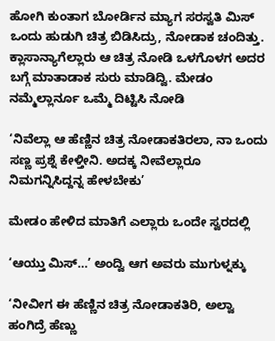ಹೋಗಿ ಕುಂತಾಗ ಬೋರ್ಡಿನ ಮ್ಯಾಗ ಸರಸ್ವತಿ ಮಿಸ್ ಒಂದು ಹುಡುಗಿ ಚಿತ್ರ ಬಿಡಿಸಿದ್ರು, ನೋಡಾಕ ಚಂದಿತ್ತು. ಕ್ಲಾಸಾನ್ಯಾಗೆಲ್ಲಾರು ಆ ಚಿತ್ರ ನೋಡಿ ಒಳಗೊಳಗ ಅದರ ಬಗ್ಗೆ ಮಾತಾಡಾಕ ಸುರು ಮಾಡಿದ್ವಿ. ಮೇಡಂ ನಮ್ಮೆಲ್ಲಾರ್ನೂ ಒಮ್ಮೆ ದಿಟ್ಟಿಸಿ ನೋಡಿ

‘ನಿವೆಲ್ಲಾ ಆ ಹೆಣ್ಣಿನ ಚಿತ್ರ ನೋಡಾಕತಿರಲಾ, ನಾ ಒಂದು ಸಣ್ಣ ಪ್ರಶ್ನೆ ಕೇಳ್ತೀನಿ. ಅದಕ್ಕ ನೀವೆಲ್ಲಾರೂ ನಿಮಗನ್ನಿಸಿದ್ದನ್ನ ಹೇಳಬೇಕು’

ಮೇಡಂ ಹೇಳಿದ ಮಾತಿಗೆ ಎಲ್ಲಾರು ಒಂದೇ ಸ್ವರದಲ್ಲಿ

‘ಆಯ್ತು ಮಿಸ್…’ ಅಂದ್ವಿ ಆಗ ಅವರು ಮುಗುಳ್ನಕ್ಕು

‘ನೀವೀಗ ಈ ಹೆಣ್ಣಿನ ಚಿತ್ರ ನೋಡಾಕತಿರಿ, ಅಲ್ವಾ ಹಂಗಿದ್ರೆ ಹೆಣ್ಣು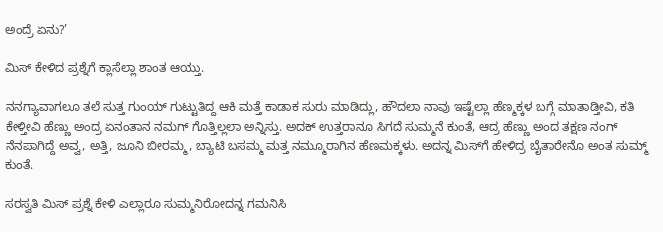ಅಂದ್ರೆ ಏನು?’

ಮಿಸ್ ಕೇಳಿದ ಪ್ರಶ್ನೆಗೆ ಕ್ಲಾಸೆಲ್ಲಾ ಶಾಂತ ಆಯ್ತು.

ನನಗ್ಯಾವಾಗಲೂ ತಲೆ ಸುತ್ತ ಗುಂಯ್ ಗುಟ್ಟುತಿದ್ದ ಆಕಿ ಮತ್ತೆ ಕಾಡಾಕ ಸುರು ಮಾಡಿದ್ಲು, ಹೌದಲಾ ನಾವು ಇಷ್ಟೆಲ್ಲಾ ಹೆಣ್ಮಕ್ಕಳ ಬಗ್ಗೆ ಮಾತಾಡ್ತೀವಿ, ಕತಿ ಕೇಳ್ತೀವಿ ಹೆಣ್ಣು ಅಂದ್ರ ಏನಂತಾನ ನಮಗ್ ಗೊತ್ತಿಲ್ಲಲಾ ಅನ್ನಿಸ್ತು. ಅದಕ್ ಉತ್ತರಾನೂ ಸಿಗದೆ ಸುಮ್ಮನೆ ಕುಂತೆ, ಆದ್ರ ಹೆಣ್ಣು ಅಂದ ತಕ್ಷಣ ನಂಗ್ ನೆನಪಾಗಿದ್ದೆ ಅವ್ವ, ಅತ್ತಿ, ಜೂನಿ ಬೀರಮ್ಮ, ಬ್ಯಾಟಿ ಬಸಮ್ಮ ಮತ್ತ ನಮ್ಮೂರಾಗಿನ ಹೆಣಮಕ್ಕಳು. ಅದನ್ನ ಮಿಸ್‌ಗೆ ಹೇಳಿದ್ರ ಬೈತಾರೇನೊ ಅಂತ ಸುಮ್ಮ್ ಕುಂತೆ.

ಸರಸ್ವತಿ ಮಿಸ್ ಪ್ರಶ್ನೆ ಕೇಳಿ ಎಲ್ಲಾರೂ ಸುಮ್ಮನಿರೋದನ್ನ ಗಮನಿಸಿ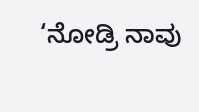‘ನೋಡ್ರಿ ನಾವು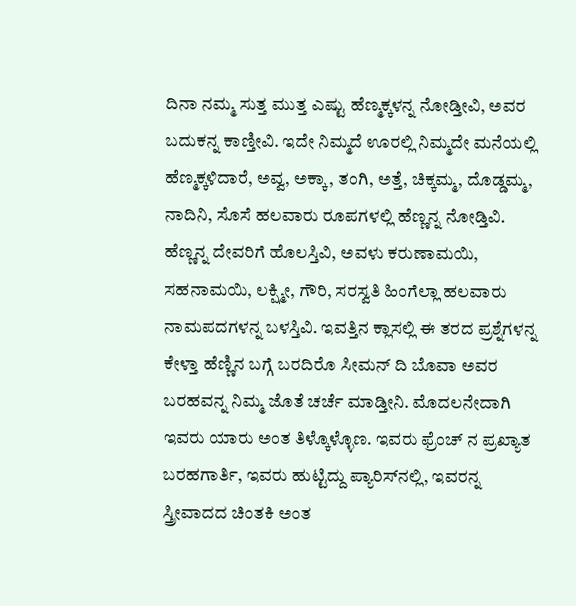ದಿನಾ ನಮ್ಮ ಸುತ್ತ ಮುತ್ತ ಎಷ್ಟು ಹೆಣ್ಮಕ್ಕಳನ್ನ ನೋಡ್ತೀವಿ, ಅವರ ಬದುಕನ್ನ ಕಾಣ್ತೀವಿ. ಇದೇ ನಿಮ್ಮದೆ ಊರಲ್ಲಿ ನಿಮ್ಮದೇ ಮನೆಯಲ್ಲಿ ಹೆಣ್ಮಕ್ಕಳಿದಾರೆ, ಅವ್ವ, ಅಕ್ಕಾ, ತಂಗಿ, ಅತ್ತೆ, ಚಿಕ್ಕಮ್ಮ, ದೊಡ್ಡಮ್ಮ, ನಾದಿನಿ, ಸೊಸೆ ಹಲವಾರು ರೂಪಗಳಲ್ಲಿ ಹೆಣ್ಣನ್ನ ನೋಡ್ತಿವಿ. ಹೆಣ್ಣನ್ನ ದೇವರಿಗೆ ಹೊಲಸ್ತಿವಿ, ಅವಳು ಕರುಣಾಮಯಿ, ಸಹನಾಮಯಿ, ಲಕ್ಷ್ಮೀ, ಗೌರಿ, ಸರಸ್ವತಿ ಹಿಂಗೆಲ್ಲಾ ಹಲವಾರು ನಾಮಪದಗಳನ್ನ ಬಳಸ್ತಿವಿ. ಇವತ್ತಿನ ಕ್ಲಾಸಲ್ಲಿ ಈ ತರದ ಪ್ರಶ್ನೆಗಳನ್ನ ಕೇಳ್ತಾ ಹೆಣ್ಣಿನ ಬಗ್ಗೆ ಬರದಿರೊ ಸೀಮನ್ ದಿ ಬೊವಾ ಅವರ ಬರಹವನ್ನ ನಿಮ್ಮ ಜೊತೆ ಚರ್ಚೆ ಮಾಡ್ತೀನಿ. ಮೊದಲನೇದಾಗಿ ಇವರು ಯಾರು ಅಂತ ತಿಳ್ಕೊಳ್ಳೊಣ‌. ಇವರು ಫ್ರೆಂಚ್ ನ ಪ್ರಖ್ಯಾತ ಬರಹಗಾರ್ತಿ, ಇವರು ಹುಟ್ಟಿದ್ದು ಪ್ಯಾರಿಸ್‌ನಲ್ಲಿ, ಇವರನ್ನ‌ ಸ್ತ್ರೀವಾದದ ಚಿಂತಕಿ ಅಂತ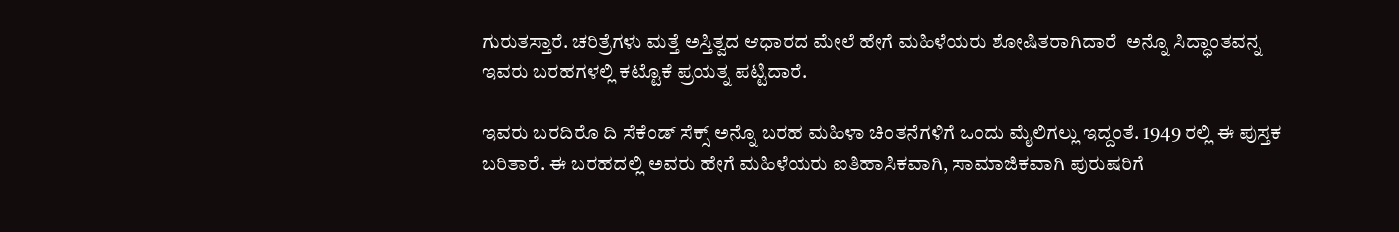ಗುರುತಸ್ತಾರೆ. ಚರಿತ್ರೆಗಳು ಮತ್ತೆ ಅಸ್ತಿತ್ವದ ಆಧಾರದ ಮೇಲೆ ಹೇಗೆ ಮಹಿಳೆಯರು ಶೋಷಿತರಾಗಿದಾರೆ  ಅನ್ನೊ ಸಿದ್ಧಾಂತವನ್ನ ಇವರು ಬರಹಗಳಲ್ಲಿ ಕಟ್ಟೊಕೆ ಪ್ರಯತ್ನ ಪಟ್ಟಿದಾರೆ.

ಇವರು ಬರದಿರೊ ದಿ ಸೆಕೆಂಡ್ ಸೆಕ್ಸ್ ಅನ್ನೊ ಬರಹ ಮಹಿಳಾ ಚಿಂತನೆಗಳಿಗೆ ಒಂದು ಮೈಲಿಗಲ್ಲು ಇದ್ದಂತೆ. 1949 ರಲ್ಲಿ ಈ ಪುಸ್ತಕ ಬರಿತಾರೆ. ಈ ಬರಹದಲ್ಲಿ ಅವರು ಹೇಗೆ ಮಹಿಳೆಯರು ಐತಿಹಾಸಿಕವಾಗಿ, ಸಾಮಾಜಿಕವಾಗಿ ಪುರುಷರಿಗೆ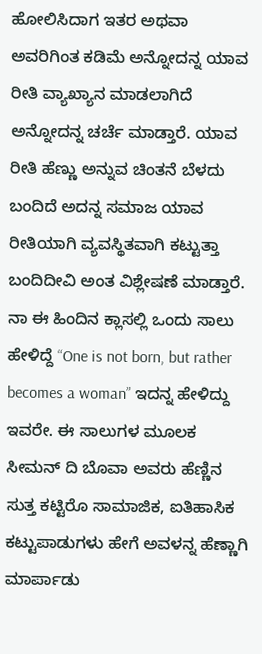ಹೋಲಿಸಿದಾಗ ಇತರ ಅಥವಾ ಅವರಿಗಿಂತ ಕಡಿಮೆ ಅನ್ನೋದನ್ನ ಯಾವ ರೀತಿ ವ್ಯಾಖ್ಯಾನ ಮಾಡಲಾಗಿದೆ ಅನ್ನೋದನ್ನ ಚರ್ಚೆ ಮಾಡ್ತಾರೆ. ಯಾವ ರೀತಿ ಹೆಣ್ಣು ಅನ್ನುವ ಚಿಂತನೆ ಬೆಳದು ಬಂದಿದೆ ಅದನ್ನ ಸಮಾಜ ಯಾವ ರೀತಿಯಾಗಿ ವ್ಯವಸ್ಥಿತವಾಗಿ ಕಟ್ಟುತ್ತಾ ಬಂದಿದೀವಿ ಅಂತ ವಿಶ್ಲೇಷಣೆ ಮಾಡ್ತಾರೆ. ನಾ ಈ ಹಿಂದಿನ ಕ್ಲಾಸಲ್ಲಿ ಒಂದು ಸಾಲು ಹೇಳಿದ್ದೆ “One is not born, but rather becomes a woman” ಇದನ್ನ ಹೇಳಿದ್ದು ಇವರೇ. ಈ ಸಾಲುಗಳ ಮೂಲಕ ಸೀಮನ್ ದಿ ಬೊವಾ ಅವರು ಹೆಣ್ಣಿನ ಸುತ್ತ ಕಟ್ಟಿರೊ ಸಾಮಾಜಿಕ, ಐತಿಹಾಸಿಕ ಕಟ್ಟುಪಾಡುಗಳು ಹೇಗೆ ಅವಳನ್ನ ಹೆಣ್ಣಾಗಿ ಮಾರ್ಪಾಡು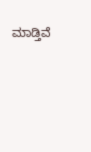ಮಾಡ್ತಿವೆ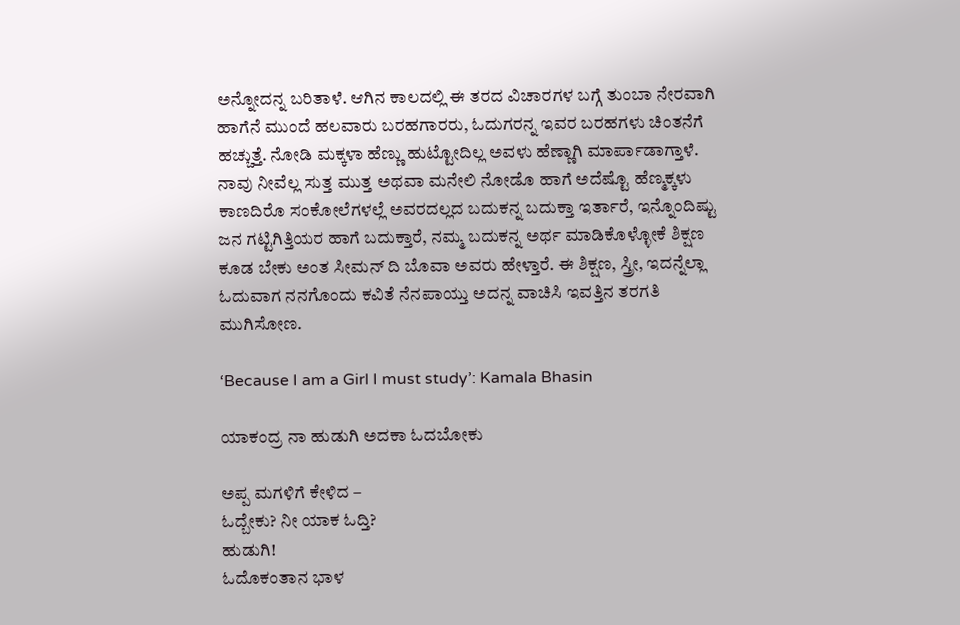ಅನ್ನೋದನ್ನ ಬರಿತಾಳೆ. ಆಗಿನ ಕಾಲದಲ್ಲಿ ಈ ತರದ ವಿಚಾರಗಳ ಬಗ್ಗೆ ತುಂಬಾ ನೇರವಾಗಿ ಹಾಗೆನೆ ಮುಂದೆ ಹಲವಾರು ಬರಹಗಾರರು, ಓದುಗರನ್ನ ಇವರ ಬರಹಗಳು ಚಿಂತನೆಗೆ ಹಚ್ಚುತ್ತೆ. ನೋಡಿ ಮಕ್ಕಳಾ ಹೆಣ್ಣು ಹುಟ್ಟೋದಿಲ್ಲ ಅವಳು ಹೆಣ್ಣಾಗಿ ಮಾರ್ಪಾಡಾಗ್ತಾಳೆ. ನಾವು ನೀವೆಲ್ಲ ಸುತ್ತ ಮುತ್ತ ಅಥವಾ ಮನೇಲಿ ನೋಡೊ ಹಾಗೆ ಅದೆಷ್ಟೊ ಹೆಣ್ಮಕ್ಕಳು ಕಾಣದಿರೊ ಸಂಕೋಲೆಗಳಲ್ಲೆ ಅವರದಲ್ಲದ ಬದುಕನ್ನ ಬದುಕ್ತಾ ಇರ್ತಾರೆ, ಇನ್ನೊಂದಿಷ್ಟು ಜನ ಗಟ್ಟಿಗಿತ್ತಿಯರ ಹಾಗೆ ಬದುಕ್ತಾರೆ, ನಮ್ಮ ಬದುಕನ್ನ ಅರ್ಥ ಮಾಡಿಕೊಳ್ಳೋಕೆ ಶಿಕ್ಷಣ ಕೂಡ ಬೇಕು ಅಂತ ಸೀಮನ್ ದಿ ಬೊವಾ ಅವರು ಹೇಳ್ತಾರೆ. ಈ ಶಿಕ್ಷಣ, ಸ್ತ್ರೀ, ಇದನ್ನೆಲ್ಲಾ ಓದುವಾಗ ನನಗೊಂದು ಕವಿತೆ ನೆನಪಾಯ್ತು ಅದನ್ನ ವಾಚಿಸಿ ಇವತ್ತಿನ ತರಗತಿ ಮುಗಿಸೋಣ.

‘Because I am a Girl I must study’: Kamala Bhasin

ಯಾಕಂದ್ರ ನಾ ಹುಡುಗಿ ಅದಕಾ ಓದಬೋಕು

ಅಪ್ಪ ಮಗಳಿಗೆ ಕೇಳಿದ –
ಓದ್ಬೇಕು? ನೀ ಯಾಕ ಓದ್ತಿ?
ಹುಡುಗಿ!
ಓದೊಕಂತಾನ ಭಾಳ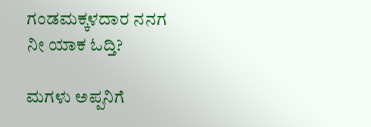ಗಂಡಮಕ್ಕಳದಾರ ನನಗ
ನೀ ಯಾಕ ಓದ್ತಿ?

ಮಗಳು ಅಪ್ಪನಿಗೆ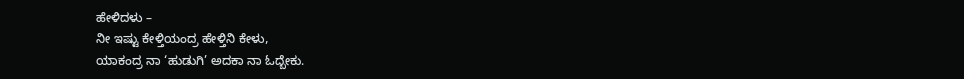ಹೇಳಿದಳು –
ನೀ ಇಷ್ಟು ಕೇಳ್ತಿಯಂದ್ರ ಹೇಳ್ತಿನಿ ಕೇಳು,
ಯಾಕಂದ್ರ ನಾ ‘ಹುಡುಗಿ’ ಅದಕಾ ನಾ ಓದ್ಬೇಕು.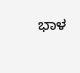ಭಾಳ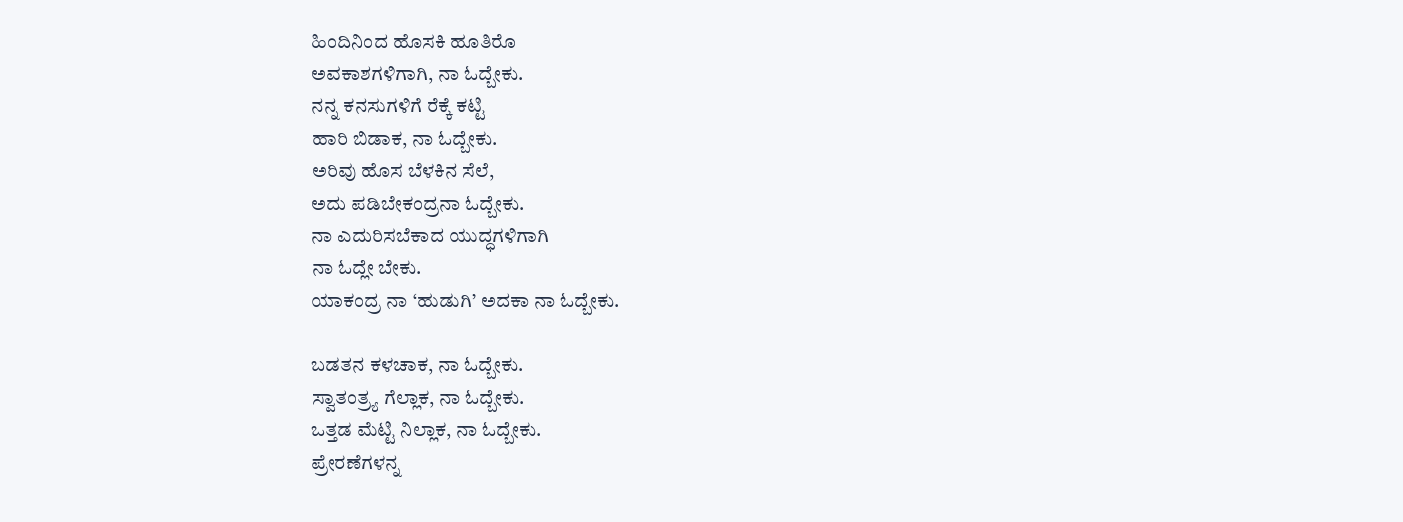ಹಿಂದಿನಿಂದ ಹೊಸಕಿ ಹೂತಿರೊ
ಅವಕಾಶಗಳಿಗಾಗಿ, ನಾ ಓದ್ಬೇಕು.
ನನ್ನ ಕನಸುಗಳಿಗೆ ರೆಕ್ಕೆ ಕಟ್ಟಿ
ಹಾರಿ ಬಿಡಾಕ‌, ನಾ ಓದ್ಬೇಕು.
ಅರಿವು ಹೊಸ ಬೆಳಕಿನ ಸೆಲೆ,
ಅದು ಪಡಿಬೇಕಂದ್ರನಾ ಓದ್ಬೇಕು.
ನಾ ಎದುರಿಸಬೆಕಾದ ಯುದ್ಧಗಳಿಗಾಗಿ
ನಾ ಓದ್ಲೇ ಬೇಕು.
ಯಾಕಂದ್ರ ನಾ ‘ಹುಡುಗಿ’ ಅದಕಾ ನಾ ಓದ್ಬೇಕು.

ಬಡತನ ಕಳಚಾಕ, ನಾ ಓದ್ಬೇಕು.
ಸ್ವಾತಂತ್ರ್ಯ ಗೆಲ್ಲಾಕ, ನಾ ಓದ್ಬೇಕು.
ಒತ್ತಡ ಮೆಟ್ಟಿ ನಿಲ್ಲಾಕ, ನಾ ಓದ್ಬೇಕು.
ಪ್ರೇರಣೆಗಳನ್ನ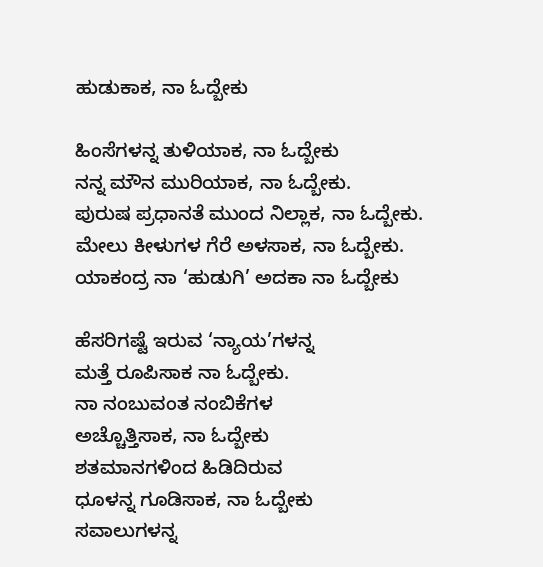ಹುಡುಕಾಕ, ನಾ ಓದ್ಬೇಕು

ಹಿಂಸೆಗಳನ್ನ ತುಳಿಯಾಕ, ನಾ ಓದ್ಬೇಕು
ನನ್ನ ಮೌನ ಮುರಿಯಾಕ, ನಾ ಓದ್ಬೇಕು.
ಪುರುಷ ಪ್ರಧಾನತೆ ಮುಂದ ನಿಲ್ಲಾಕ, ನಾ ಓದ್ಬೇಕು.
ಮೇಲು ಕೀಳುಗಳ ಗೆರೆ ಅಳಸಾಕ, ನಾ ಓದ್ಬೇಕು.
ಯಾಕಂದ್ರ ನಾ ‘ಹುಡುಗಿ’ ಅದಕಾ ನಾ ಓದ್ಬೇಕು

ಹೆಸರಿಗಷ್ಟೆ ಇರುವ ‘ನ್ಯಾಯ’ಗಳನ್ನ
ಮತ್ತೆ ರೂಪಿಸಾಕ ನಾ ಓದ್ಬೇಕು.
ನಾ ನಂಬುವಂತ ನಂಬಿಕೆಗಳ
ಅಚ್ಚೊತ್ತಿಸಾಕ, ನಾ ಓದ್ಬೇಕು
ಶತಮಾನಗಳಿಂದ ಹಿಡಿದಿರುವ
ಧೂಳನ್ನ ಗೂಡಿಸಾಕ, ನಾ ಓದ್ಬೇಕು
ಸವಾಲುಗಳನ್ನ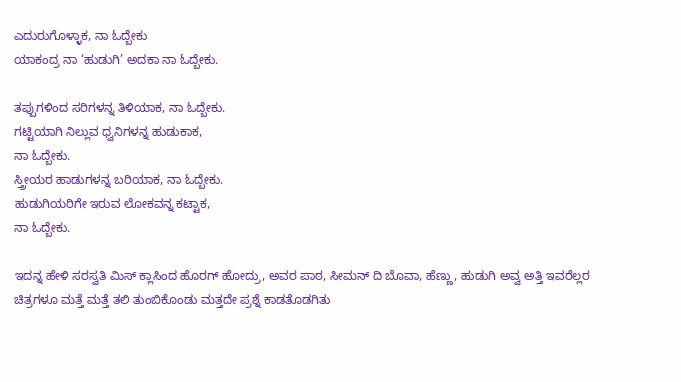ಎದುರುಗೊಳ್ಳಾಕ, ನಾ ಓದ್ಬೇಕು
ಯಾಕಂದ್ರ ನಾ ‘ಹುಡುಗಿ’ ಅದಕಾ ನಾ ಓದ್ಬೇಕು.

ತಪ್ಪುಗಳಿಂದ ಸರಿಗಳನ್ನ ತಿಳಿಯಾಕ, ನಾ ಓದ್ಬೇಕು.
ಗಟ್ಟಿಯಾಗಿ ನಿಲ್ಲುವ ಧ್ವನಿಗಳನ್ನ ಹುಡುಕಾಕ,
ನಾ ಓದ್ಬೇಕು.
ಸ್ತ್ರೀಯರ ಹಾಡುಗಳನ್ನ ಬರಿಯಾಕ, ನಾ ಓದ್ಬೇಕು.
ಹುಡುಗಿಯರಿಗೇ ಇರುವ ಲೋಕವನ್ನ ಕಟ್ಟಾಕ,
ನಾ ಓದ್ಬೇಕು.

ಇದನ್ನ ಹೇಳಿ ಸರಸ್ವತಿ ಮಿಸ್ ಕ್ಲಾಸಿಂದ ಹೊರಗ್ ಹೋದ್ರು, ಅವರ ಪಾಠ, ಸೀಮನ್ ದಿ ಬೊವಾ, ಹೆಣ್ಣು, ಹುಡುಗಿ ಅವ್ವ ಅತ್ತಿ ಇವರೆಲ್ಲರ ಚಿತ್ರಗಳೂ ಮತ್ತೆ ಮತ್ತೆ ತಲಿ ತುಂಬಿಕೊಂಡು ಮತ್ತದೇ ಪ್ರಶ್ನೆ ಕಾಡತೊಡಗಿತು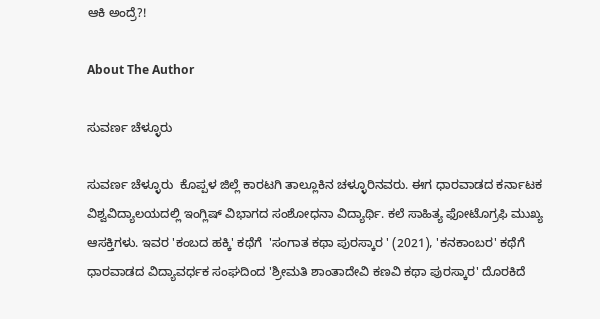ಆಕಿ ಅಂದ್ರೆ?!

About The Author

ಸುವರ್ಣ ಚೆಳ್ಳೂರು

ಸುವರ್ಣ ಚೆಳ್ಳೂರು  ಕೊಪ್ಪಳ ಜಿಲ್ಲೆ ಕಾರಟಗಿ ತಾಲ್ಲೂಕಿನ ಚಳ್ಳೂರಿನವರು. ಈಗ ಧಾರವಾಡದ ಕರ್ನಾಟಕ ವಿಶ್ವವಿದ್ಯಾಲಯದಲ್ಲಿ ಇಂಗ್ಲಿಷ್ ವಿಭಾಗದ ಸಂಶೋಧನಾ ವಿದ್ಯಾರ್ಥಿ. ಕಲೆ ಸಾಹಿತ್ಯ ಫೋಟೊಗ್ರಫಿ ಮುಖ್ಯ ಆಸಕ್ತಿಗಳು. ಇವರ 'ಕಂಬದ ಹಕ್ಕಿ' ಕಥೆಗೆ  'ಸಂಗಾತ ಕಥಾ ಪುರಸ್ಕಾರ ' (2021), 'ಕನಕಾಂಬರ' ಕಥೆಗೆ ಧಾರವಾಡದ ವಿದ್ಯಾವರ್ಧಕ ಸಂಘದಿಂದ 'ಶ್ರೀಮತಿ ಶಾಂತಾದೇವಿ ಕಣವಿ ಕಥಾ ಪುರಸ್ಕಾರ' ದೊರಕಿದೆ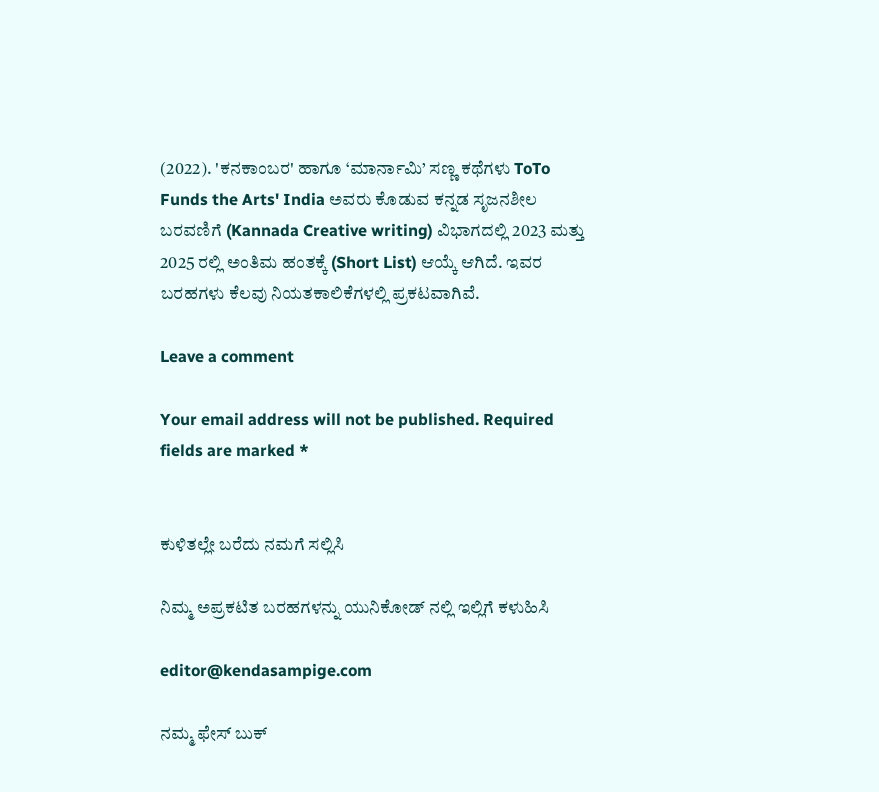(2022). 'ಕನಕಾಂಬರ' ಹಾಗೂ ‘ಮಾರ್ನಾಮಿ’ ಸಣ್ಣ ಕಥೆಗಳು ToTo Funds the Arts' India ಅವರು ಕೊಡುವ ಕನ್ನಡ ಸೃಜನಶೀಲ ಬರವಣಿಗೆ (Kannada Creative writing) ವಿಭಾಗದಲ್ಲಿ 2023 ಮತ್ತು 2025 ರಲ್ಲಿ ಅಂತಿಮ ಹಂತಕ್ಕೆ (Short List) ಆಯ್ಕೆ ಆಗಿದೆ. ಇವರ ಬರಹಗಳು ಕೆಲವು ನಿಯತಕಾಲಿಕೆಗಳಲ್ಲಿ ಪ್ರಕಟವಾಗಿವೆ.

Leave a comment

Your email address will not be published. Required fields are marked *


ಕುಳಿತಲ್ಲೇ ಬರೆದು ನಮಗೆ ಸಲ್ಲಿಸಿ

ನಿಮ್ಮ ಅಪ್ರಕಟಿತ ಬರಹಗಳನ್ನು ಯುನಿಕೋಡ್ ನಲ್ಲಿ ಇಲ್ಲಿಗೆ ಕಳುಹಿಸಿ

editor@kendasampige.com

ನಮ್ಮ ಫೇಸ್ ಬುಕ್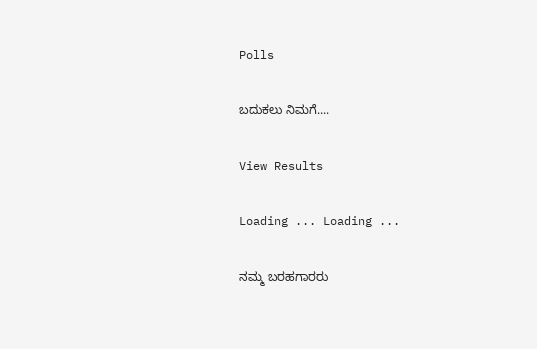Polls

ಬದುಕಲು ನಿಮಗೆ....

View Results

Loading ... Loading ...

ನಮ್ಮ ಬರಹಗಾರರು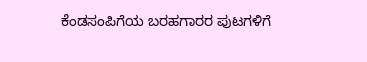ಕೆಂಡಸಂಪಿಗೆಯ ಬರಹಗಾರರ ಪುಟಗಳಿಗೆ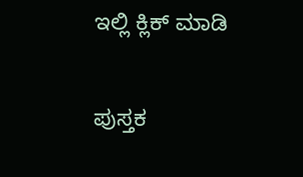ಇಲ್ಲಿ ಕ್ಲಿಕ್ ಮಾಡಿ

ಪುಸ್ತಕ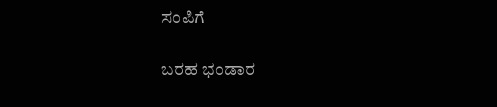ಸಂಪಿಗೆ

ಬರಹ ಭಂಡಾರ